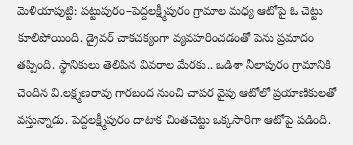మెళియాపుట్టి: పట్టుపురం–పెద్దలక్ష్మీపురం గ్రామాల మధ్య ఆటోపై ఓ చెట్టు కూలిపోయింది. డ్రైవర్ చాకచక్యంగా వ్యవహరించడంతో పెను ప్రమాదం తప్పింది. స్థానికులు తెలిపిన వివరాల మేరకు.. ఒడిశా నీలాపురం గ్రామానికి చెందిన వి.లక్ష్మణరావు గారబంద నుంచి చాపర వైపు ఆటోలో ప్రయాణికులతో వస్తున్నాడు. పెద్దలక్ష్మీపురం దాటాక చింతచెట్టు ఒక్కసారిగా ఆటోపై పడింది.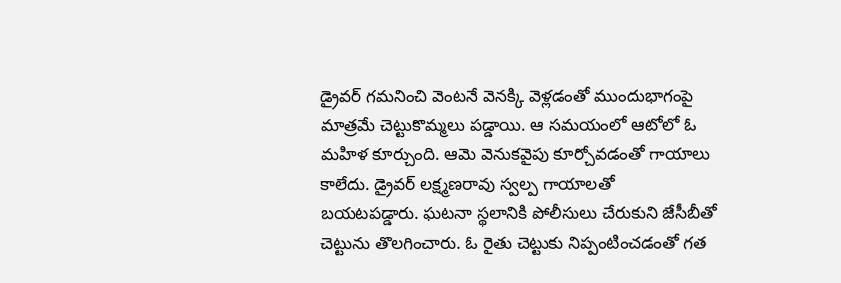డ్రైవర్ గమనించి వెంటనే వెనక్కి వెళ్లడంతో ముందుభాగంపై మాత్రమే చెట్టుకొమ్మలు పడ్డాయి. ఆ సమయంలో ఆటోలో ఓ మహిళ కూర్చుంది. ఆమె వెనుకవైపు కూర్చోవడంతో గాయాలు కాలేదు. డ్రైవర్ లక్ష్మణరావు స్వల్ప గాయాలతో బయటపడ్డారు. ఘటనా స్థలానికి పోలీసులు చేరుకుని జేసీబీతో చెట్టును తొలగించారు. ఓ రైతు చెట్టుకు నిప్పంటించడంతో గత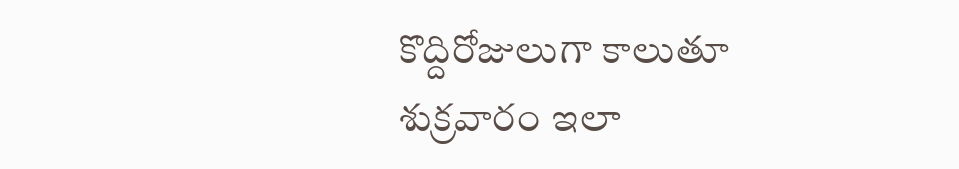కొద్దిరోజులుగా కాలుతూ శుక్రవారం ఇలా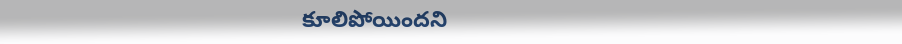కూలిపోయిందని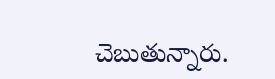చెబుతున్నారు.